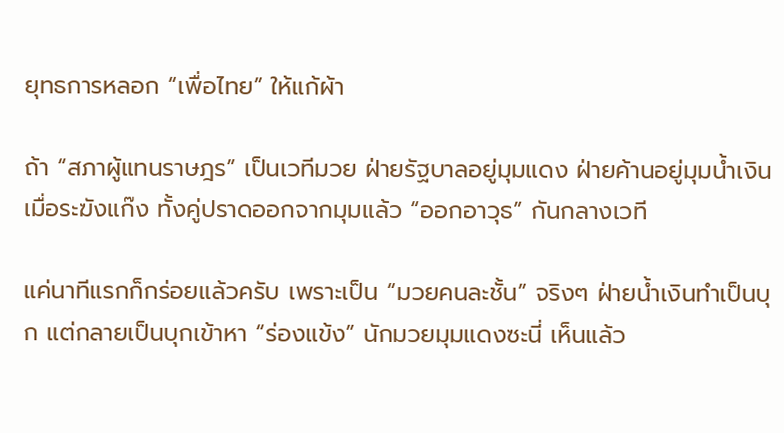ยุทธการหลอก “เพื่อไทย” ให้แก้ผ้า

ถ้า “สภาผู้แทนราษฎร” เป็นเวทีมวย ฝ่ายรัฐบาลอยู่มุมแดง ฝ่ายค้านอยู่มุมน้ำเงิน เมื่อระฆังแก๊ง ทั้งคู่ปราดออกจากมุมแล้ว “ออกอาวุธ” กันกลางเวที

แค่นาทีแรกก็กร่อยแล้วครับ เพราะเป็น “มวยคนละชั้น” จริงๆ ฝ่ายน้ำเงินทำเป็นบุก แต่กลายเป็นบุกเข้าหา “ร่องแข้ง” นักมวยมุมแดงซะนี่ เห็นแล้ว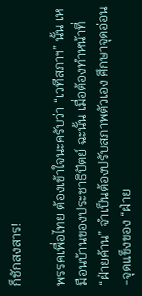ก็ชักสงสาร!

พรรคเพื่อไทย ต้องเข้าใจนะครับว่า “เวทีสภาฯ” นั้น เหมือนบ้านของประชาธิปัตย์ ฉะนั้น เมื่อต้องทำหน้าที่ “ฝ่ายค้าน” จำเป็นต้องปรับสภาพตัวเอง ศึกษาจุดอ่อน-จุดแข็งของ “ฝ่าย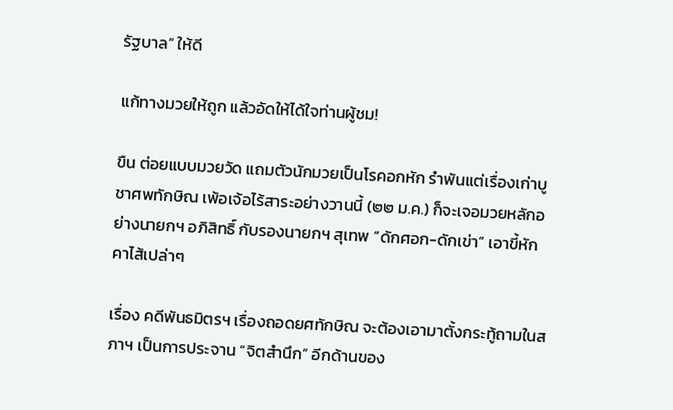รัฐบาล” ให้ดี

แก้ทางมวยให้ถูก แล้วอัดให้ได้ใจท่านผู้ชม!

ขืน ต่อยแบบมวยวัด แถมตัวนักมวยเป็นโรคอกหัก รำพันแต่เรื่องเก่าบูชาศพทักษิณ เพ้อเจ้อไร้สาระอย่างวานนี้ (๒๒ ม.ค.) ก็จะเจอมวยหลักอย่างนายกฯ อภิสิทธิ์ กับรองนายกฯ สุเทพ “ดักศอก-ดักเข่า” เอาขี้หักคาไส้เปล่าๆ

เรื่อง คดีพันธมิตรฯ เรื่องถอดยศทักษิณ จะต้องเอามาตั้งกระทู้ถามในสภาฯ เป็นการประจาน “จิตสำนึก” อีกด้านของ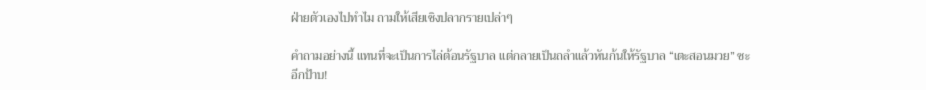ฝ่ายตัวเองไปทำไม ถามให้เสียเชิงปลากรายเปล่าๆ

คำถามอย่างนี้ แทนที่จะเป็นการไล่ต้อนรัฐบาล แต่กลายเป็นถลำแล้วหันก้นให้รัฐบาล “เตะสอนมวย” ซะอีกป้าบ!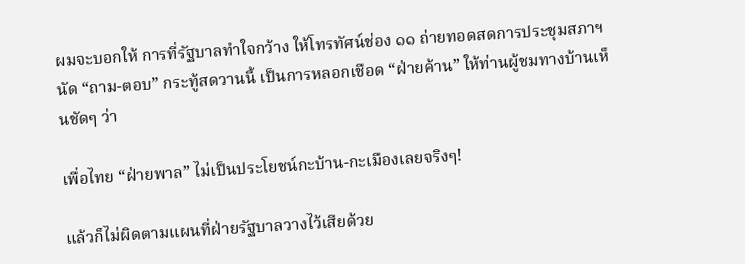ผมจะบอกให้ การที่รัฐบาลทำใจกว้าง ให้โทรทัศน์ช่อง ๑๑ ถ่ายทอดสดการประชุมสภาฯ นัด “ถาม-ตอบ” กระทู้สดวานนี้ เป็นการหลอกเชือด “ฝ่ายค้าน” ให้ท่านผู้ชมทางบ้านเห็นชัดๆ ว่า

เพื่อไทย “ฝ่ายพาล” ไม่เป็นประโยชน์กะบ้าน-กะเมืองเลยจริงๆ!

แล้วก็ไม่ผิดตามแผนที่ฝ่ายรัฐบาลวางไว้เสียด้วย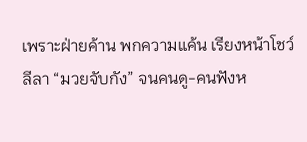เพราะฝ่ายค้าน พกความแค้น เรียงหน้าโชว์ลีลา “มวยจับกัง” จนคนดู-คนฟังห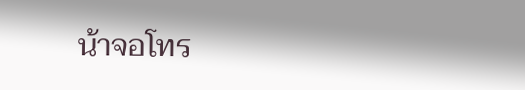น้าจอโทร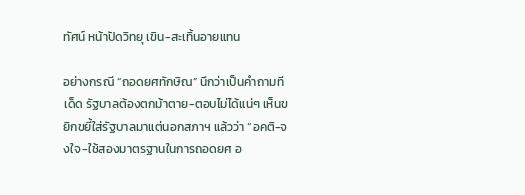ทัศน์ หน้าปัดวิทยุ เขิน-สะเทิ้นอายแทน

อย่างกรณี “ถอดยศทักษิณ” นึกว่าเป็นคำถามทีเด็ด รัฐบาลต้องตกม้าตาย-ตอบไม่ได้แน่ๆ เห็นขยิกขยี้ใส่รัฐบาลมาแต่นอกสภาฯ แล้วว่า “อคติ-จงใจ-ใช้สองมาตรฐานในการถอดยศ อ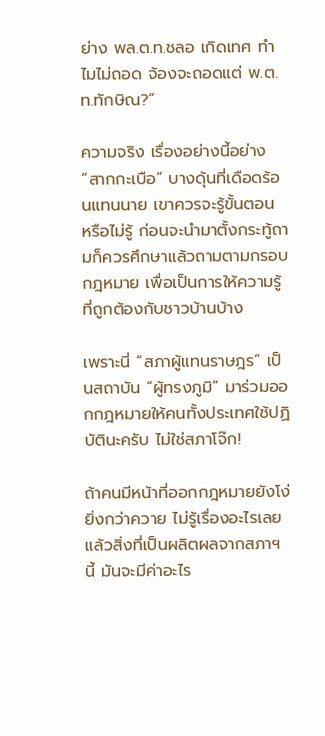ย่าง พล.ต.ท.ชลอ เกิดเทศ ทำไมไม่ถอด จ้องจะถอดแต่ พ.ต.ท.ทักษิณ?”

ความจริง เรื่องอย่างนี้อย่าง “สากกะเบือ” บางดุ้นที่เดือดร้อนแทนนาย เขาควรจะรู้ขั้นตอน หรือไม่รู้ ก่อนจะนำมาตั้งกระทู้ถามก็ควรศึกษาแล้วถามตามกรอบกฎหมาย เพื่อเป็นการให้ความรู้ที่ถูกต้องกับชาวบ้านบ้าง

เพราะนี่ “สภาผู้แทนราษฎร” เป็นสถาบัน “ผู้ทรงภูมิ” มาร่วมออกกฎหมายให้คนทั้งประเทศใช้ปฏิบัตินะครับ ไม่ใช่สภาโจ๊ก!

ถ้าคนมีหน้าที่ออกกฎหมายยังโง่ยิ่งกว่าควาย ไม่รู้เรื่องอะไรเลย แล้วสิ่งที่เป็นผลิตผลจากสภาฯ นี้ มันจะมีค่าอะไร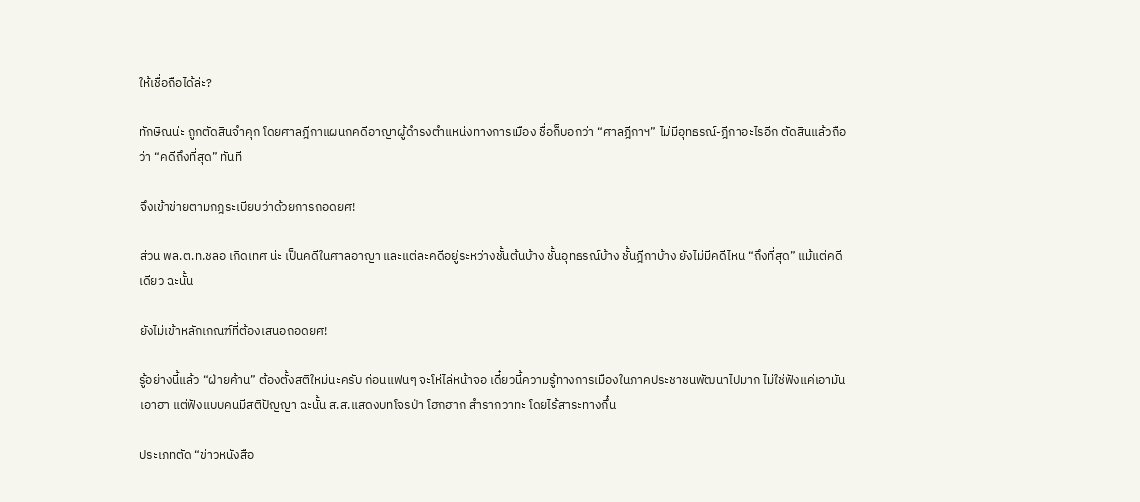ให้เชื่อถือได้ล่ะ?

ทักษิณน่ะ ถูกตัดสินจำคุก โดยศาลฎีกาแผนกคดีอาญาผู้ดำรงตำแหน่งทางการเมือง ชื่อก็บอกว่า “ศาลฎีกาฯ” ไม่มีอุทธรณ์-ฎีกาอะไรอีก ตัดสินแล้วถือว่า “คดีถึงที่สุด” ทันที

จึงเข้าข่ายตามกฎระเบียบว่าด้วยการถอดยศ!

ส่วน พล.ต.ท.ชลอ เกิดเทศ น่ะ เป็นคดีในศาลอาญา และแต่ละคดีอยู่ระหว่างชั้นต้นบ้าง ชั้นอุทธรณ์บ้าง ชั้นฎีกาบ้าง ยังไม่มีคดีไหน “ถึงที่สุด” แม้แต่คดีเดียว ฉะนั้น

ยังไม่เข้าหลักเกณฑ์ที่ต้องเสนอถอดยศ!

รู้อย่างนี้แล้ว “ฝ่ายค้าน” ต้องตั้งสติใหม่นะครับ ก่อนแฟนๆ จะโห่ไล่หน้าจอ เดี๋ยวนี้ความรู้ทางการเมืองในภาคประชาชนพัฒนาไปมาก ไม่ใช่ฟังแค่เอามัน เอาฮา แต่ฟังแบบคนมีสติปัญญา ฉะนั้น ส.ส.แสดงบทโจรป่า โฮกฮาก สำรากวาทะ โดยไร้สาระทางกึ๋น

ประเภทตัด “ข่าวหนังสือ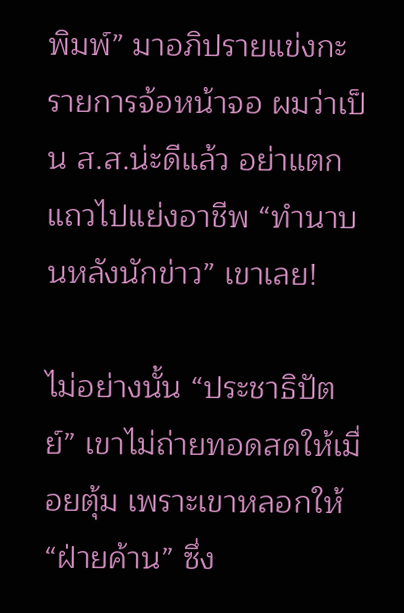พิมพ์” มาอภิปรายแข่งกะรายการจ้อหน้าจอ ผมว่าเป็น ส.ส.น่ะดีแล้ว อย่าแตกแถวไปแย่งอาชีพ “ทำนาบนหลังนักข่าว” เขาเลย!

ไม่อย่างนั้น “ประชาธิปัตย์” เขาไม่ถ่ายทอดสดให้เมื่อยตุ้ม เพราะเขาหลอกให้ “ฝ่ายค้าน” ซึ่ง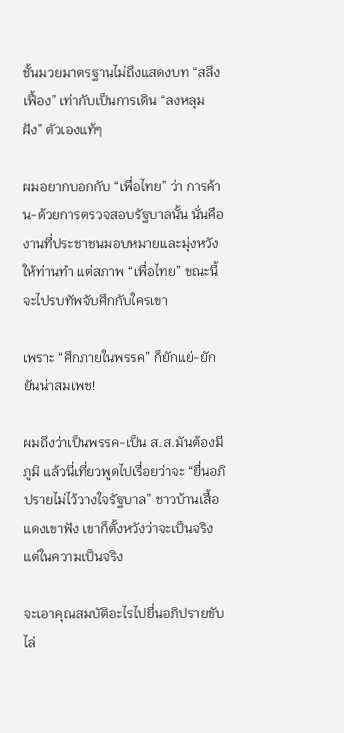ชั้นมวยมาตรฐานไม่ถึงแสดงบท “สลึงเฟื้อง” เท่ากับเป็นการเดิน “ลงหลุมฝัง” ตัวเองแท้ๆ

ผมอยากบอกกับ “เพื่อไทย” ว่า การค้าน-ด้วยการตรวจสอบรัฐบาลนั้น นั่นคืองานที่ประชาชนมอบหมายและมุ่งหวังให้ท่านทำ แต่สภาพ “เพื่อไทย” ขณะนี้ จะไปรบทัพจับศึกกับใครเขา

เพราะ “ศึกภายในพรรค” ก็ยักแย่-ยักยันน่าสมเพช!

ผมถึงว่าเป็นพรรค-เป็น ส.ส.มันต้องมีภูมิ แล้วนี่เที่ยวพูดไปเรื่อยว่าจะ “ยื่นอภิปรายไม่ไว้วางใจรัฐบาล” ชาวบ้านเสื้อแดงเขาฟัง เขาก็ตั้งหวังว่าจะเป็นจริง แต่ในความเป็นจริง

จะเอาคุณสมบัติอะไรไปยื่นอภิปรายขับไล่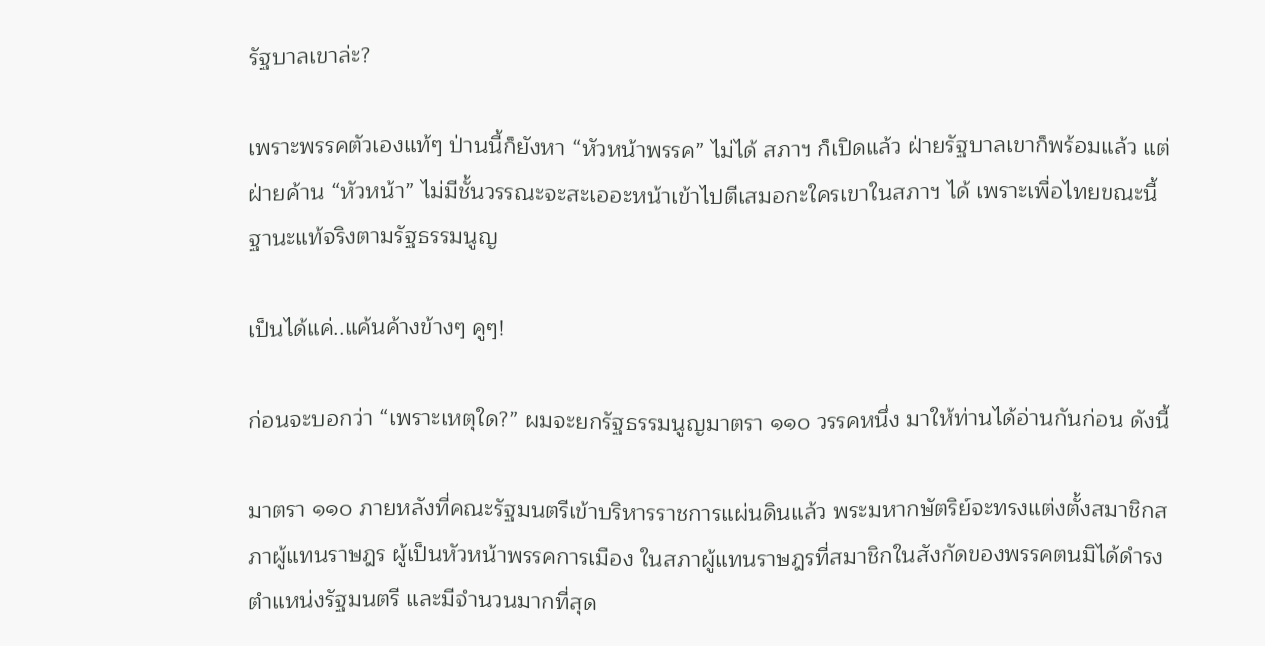รัฐบาลเขาล่ะ?

เพราะพรรคตัวเองแท้ๆ ป่านนี้ก็ยังหา “หัวหน้าพรรค” ไม่ได้ สภาฯ ก็เปิดแล้ว ฝ่ายรัฐบาลเขาก็พร้อมแล้ว แต่ฝ่ายค้าน “หัวหน้า” ไม่มีชั้นวรรณะจะสะเออะหน้าเข้าไปตีเสมอกะใครเขาในสภาฯ ได้ เพราะเพื่อไทยขณะนี้ ฐานะแท้จริงตามรัฐธรรมนูญ

เป็นได้แค่..แค้นค้างข้างๆ คูๆ!

ก่อนจะบอกว่า “เพราะเหตุใด?” ผมจะยกรัฐธรรมนูญมาตรา ๑๑๐ วรรคหนึ่ง มาให้ท่านได้อ่านกันก่อน ดังนี้

มาตรา ๑๑๐ ภายหลังที่คณะรัฐมนตรีเข้าบริหารราชการแผ่นดินแล้ว พระมหากษัตริย์จะทรงแต่งตั้งสมาชิกสภาผู้แทนราษฎร ผู้เป็นหัวหน้าพรรคการเมือง ในสภาผู้แทนราษฎรที่สมาชิกในสังกัดของพรรคตนมิได้ดำรงตำแหน่งรัฐมนตรี และมีจำนวนมากที่สุด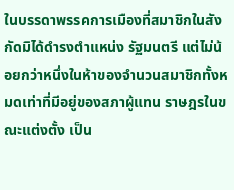ในบรรดาพรรคการเมืองที่สมาชิกในสังกัดมิได้ดำรงตำแหน่ง รัฐมนตรี แต่ไม่น้อยกว่าหนึ่งในห้าของจำนวนสมาชิกทั้งหมดเท่าที่มีอยู่ของสภาผู้แทน ราษฎรในขณะแต่งตั้ง เป็น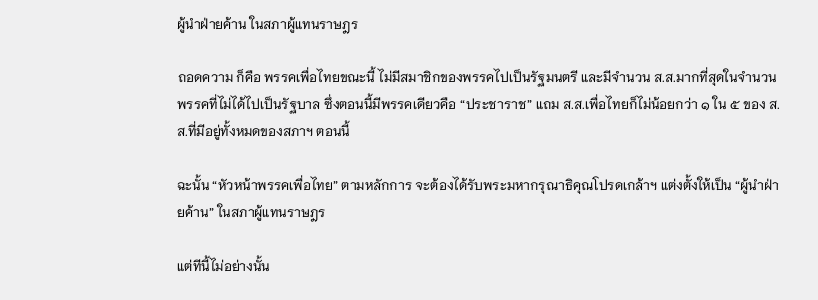ผู้นำฝ่ายค้าน ในสภาผู้แทนราษฎร

ถอดความ ก็คือ พรรคเพื่อไทยขณะนี้ ไม่มีสมาชิกของพรรคไปเป็นรัฐมนตรี และมีจำนวน ส.ส.มากที่สุดในจำนวนพรรคที่ไม่ได้ไปเป็นรัฐบาล ซึ่งตอนนี้มีพรรคเดียวคือ “ประชาราช” แถม ส.ส.เพื่อไทยก็ไม่น้อยกว่า ๑ ใน ๕ ของ ส.ส.ที่มีอยู่ทั้งหมดของสภาฯ ตอนนี้

ฉะนั้น “หัวหน้าพรรคเพื่อไทย” ตามหลักการ จะต้องได้รับพระมหากรุณาธิคุณโปรดเกล้าฯ แต่งตั้งให้เป็น “ผู้นำฝ่ายค้าน” ในสภาผู้แทนราษฎร

แต่ทีนี้ไม่อย่างนั้น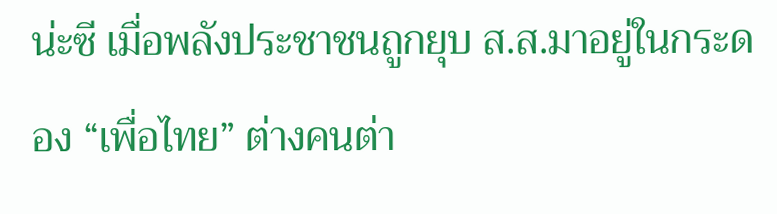น่ะซี เมื่อพลังประชาชนถูกยุบ ส.ส.มาอยู่ในกระดอง “เพื่อไทย” ต่างคนต่า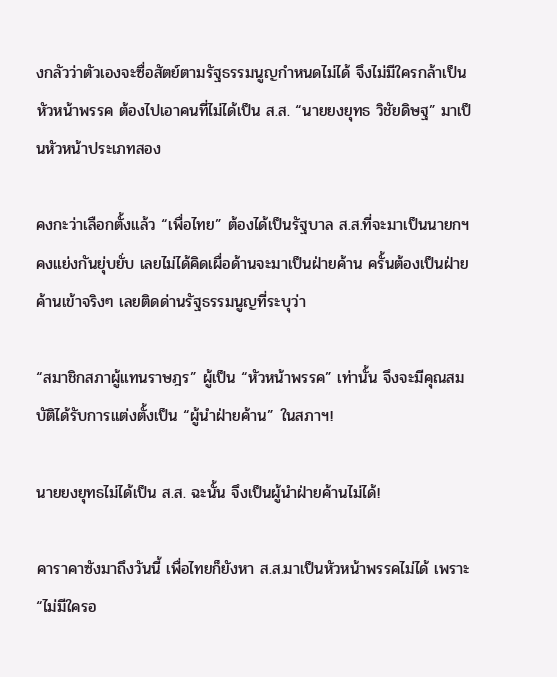งกลัวว่าตัวเองจะซื่อสัตย์ตามรัฐธรรมนูญกำหนดไม่ได้ จึงไม่มีใครกล้าเป็นหัวหน้าพรรค ต้องไปเอาคนที่ไม่ได้เป็น ส.ส. “นายยงยุทธ วิชัยดิษฐ” มาเป็นหัวหน้าประเภทสอง

คงกะว่าเลือกตั้งแล้ว “เพื่อไทย” ต้องได้เป็นรัฐบาล ส.ส.ที่จะมาเป็นนายกฯ คงแย่งกันยุ่บยั่บ เลยไม่ได้คิดเผื่อด้านจะมาเป็นฝ่ายค้าน ครั้นต้องเป็นฝ่ายค้านเข้าจริงๆ เลยติดด่านรัฐธรรมนูญที่ระบุว่า

“สมาชิกสภาผู้แทนราษฎร” ผู้เป็น “หัวหน้าพรรค” เท่านั้น จึงจะมีคุณสมบัติได้รับการแต่งตั้งเป็น “ผู้นำฝ่ายค้าน” ในสภาฯ!

นายยงยุทธไม่ได้เป็น ส.ส. ฉะนั้น จึงเป็นผู้นำฝ่ายค้านไม่ได้!

คาราคาซังมาถึงวันนี้ เพื่อไทยก็ยังหา ส.ส.มาเป็นหัวหน้าพรรคไม่ได้ เพราะ “ไม่มีใครอ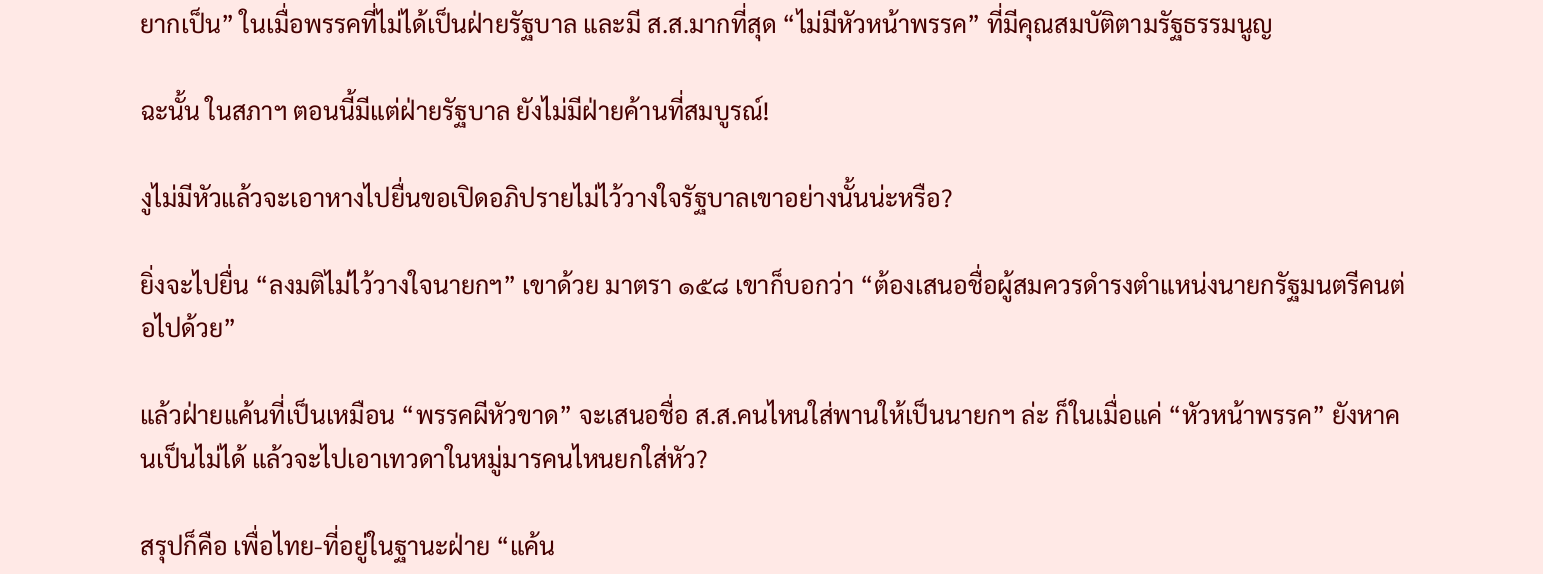ยากเป็น” ในเมื่อพรรคที่ไม่ได้เป็นฝ่ายรัฐบาล และมี ส.ส.มากที่สุด “ไม่มีหัวหน้าพรรค” ที่มีคุณสมบัติตามรัฐธรรมนูญ

ฉะนั้น ในสภาฯ ตอนนี้มีแต่ฝ่ายรัฐบาล ยังไม่มีฝ่ายค้านที่สมบูรณ์!

งูไม่มีหัวแล้วจะเอาหางไปยื่นขอเปิดอภิปรายไม่ไว้วางใจรัฐบาลเขาอย่างนั้นน่ะหรือ?

ยิ่งจะไปยื่น “ลงมติไม่ไว้วางใจนายกฯ” เขาด้วย มาตรา ๑๕๘ เขาก็บอกว่า “ต้องเสนอชื่อผู้สมควรดำรงตำแหน่งนายกรัฐมนตรีคนต่อไปด้วย”

แล้วฝ่ายแค้นที่เป็นเหมือน “พรรคผีหัวขาด” จะเสนอชื่อ ส.ส.คนไหนใส่พานให้เป็นนายกฯ ล่ะ ก็ในเมื่อแค่ “หัวหน้าพรรค” ยังหาคนเป็นไม่ได้ แล้วจะไปเอาเทวดาในหมู่มารคนไหนยกใส่หัว?

สรุปก็คือ เพื่อไทย-ที่อยู่ในฐานะฝ่าย “แค้น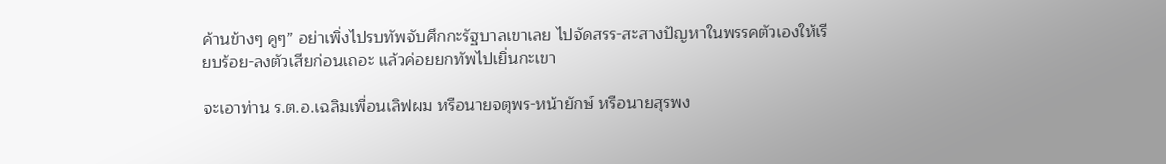ค้านข้างๆ คูๆ” อย่าเพิ่งไปรบทัพจับศึกกะรัฐบาลเขาเลย ไปจัดสรร-สะสางปัญหาในพรรคตัวเองให้เรียบร้อย-ลงตัวเสียก่อนเถอะ แล้วค่อยยกทัพไปเยิ่นกะเขา

จะเอาท่าน ร.ต.อ.เฉลิมเพื่อนเลิฟผม หรือนายจตุพร-หน้ายักษ์ หรือนายสุรพง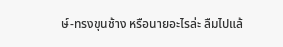ษ์-ทรงขุนช้าง หรือนายอะไรล่ะ ลืมไปแล้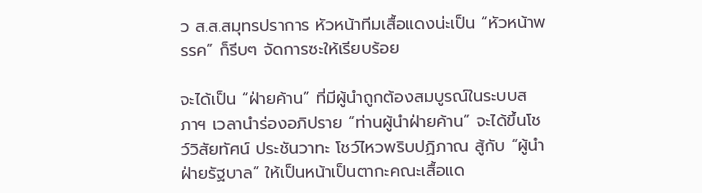ว ส.ส.สมุทรปราการ หัวหน้าทีมเสื้อแดงน่ะเป็น “หัวหน้าพรรค” ก็รีบๆ จัดการซะให้เรียบร้อย

จะได้เป็น “ฝ่ายค้าน” ที่มีผู้นำถูกต้องสมบูรณ์ในระบบสภาฯ เวลานำร่องอภิปราย “ท่านผู้นำฝ่ายค้าน” จะได้ขึ้นโชว์วิสัยทัศน์ ประชันวาทะ โชว์ไหวพริบปฏิภาณ สู้กับ “ผู้นำฝ่ายรัฐบาล” ให้เป็นหน้าเป็นตากะคณะเสื้อแด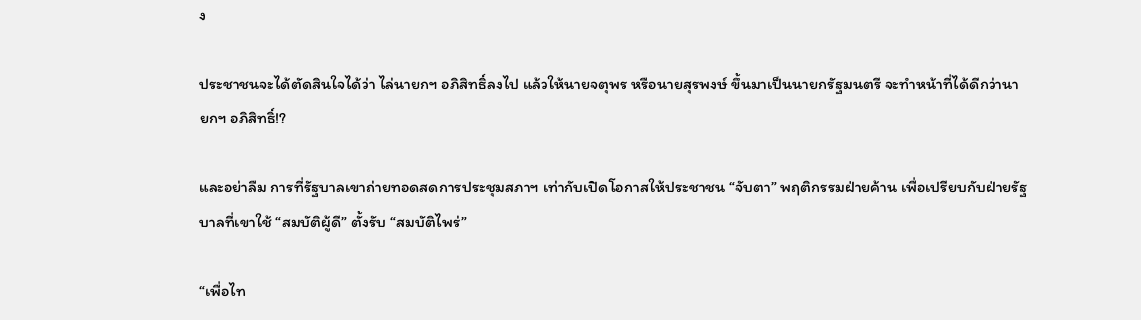ง

ประชาชนจะได้ตัดสินใจได้ว่า ไล่นายกฯ อภิสิทธิ์ลงไป แล้วให้นายจตุพร หรือนายสุรพงษ์ ขึ้นมาเป็นนายกรัฐมนตรี จะทำหน้าที่ได้ดีกว่านายกฯ อภิสิทธิ์!?

และอย่าลืม การที่รัฐบาลเขาถ่ายทอดสดการประชุมสภาฯ เท่ากับเปิดโอกาสให้ประชาชน “จับตา” พฤติกรรมฝ่ายค้าน เพื่อเปรียบกับฝ่ายรัฐบาลที่เขาใช้ “สมบัติผู้ดี” ตั้งรับ “สมบัติไพร่”

“เพื่อไท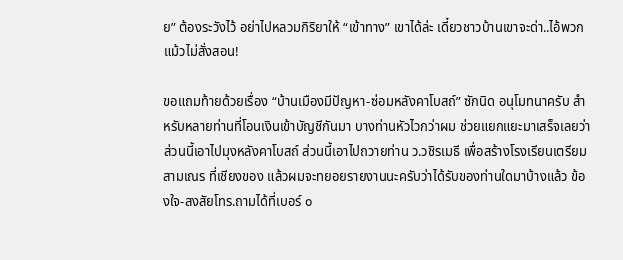ย” ต้องระวังไว้ อย่าไปหลวมกิริยาให้ “เข้าทาง” เขาได้ล่ะ เดี๋ยวชาวบ้านเขาจะด่า..ไอ้พวกแม้วไม่สั่งสอน!

ขอแถมท้ายด้วยเรื่อง “บ้านเมืองมีปัญหา-ซ่อมหลังคาโบสถ์” ซักนิด อนุโมทนาครับ สำหรับหลายท่านที่โอนเงินเข้าบัญชีกันมา บางท่านหัวไวกว่าผม ช่วยแยกแยะมาเสร็จเลยว่า ส่วนนี้เอาไปมุงหลังคาโบสถ์ ส่วนนี้เอาไปถวายท่าน ว.วชิรเมธี เพื่อสร้างโรงเรียนเตรียมสามเณร ที่เชียงของ แล้วผมจะทยอยรายงานนะครับว่าได้รับของท่านใดมาบ้างแล้ว ข้องใจ-สงสัยโทร.ถามได้ที่เบอร์ ๐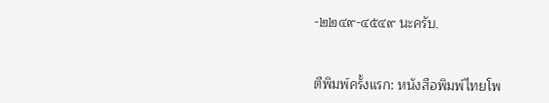-๒๒๔๙-๔๕๔๙ นะครับ.


ตีพิมพ์ครั้งแรก: หนังสือพิมพ์ไทยโพ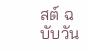สต์ ฉบับวัน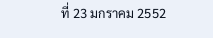ที่ 23 มกราคม 2552